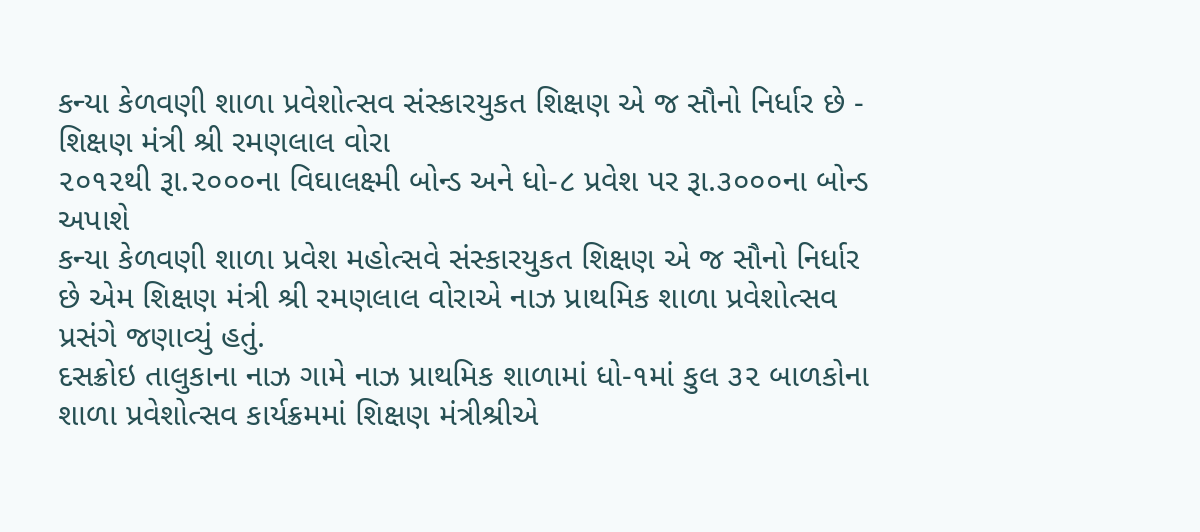કન્યા કેળવણી શાળા પ્રવેશોત્સવ સંસ્કારયુકત શિક્ષણ એ જ સૌનો નિર્ધાર છે -
શિક્ષણ મંત્રી શ્રી રમણલાલ વોરા
૨૦૧૨થી રૂા.૨૦૦૦ના વિઘાલક્ષ્મી બોન્ડ અને ધો-૮ પ્રવેશ પર રૂા.૩૦૦૦ના બોન્ડ અપાશે
કન્યા કેળવણી શાળા પ્રવેશ મહોત્સવે સંસ્કારયુકત શિક્ષણ એ જ સૌનો નિર્ધાર
છે એમ શિક્ષણ મંત્રી શ્રી રમણલાલ વોરાએ નાઝ પ્રાથમિક શાળા પ્રવેશોત્સવ
પ્રસંગે જણાવ્યું હતું.
દસક્રોઇ તાલુકાના નાઝ ગામે નાઝ પ્રાથમિક શાળામાં ધો-૧માં કુલ ૩૨ બાળકોના
શાળા પ્રવેશોત્સવ કાર્યક્રમમાં શિક્ષણ મંત્રીશ્રીએ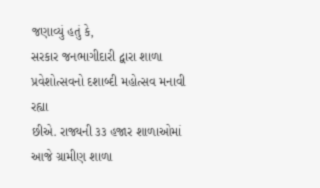જણાવ્યું હતું કે,
સરકાર જનભાગીદારી દ્વારા શાળા પ્રવેશોત્સવનો દશાબ્દી મહોત્સવ મનાવી રહ્યા
છીએ. રાજ્યની ૩૩ હજાર શાળાઓમાં આજે ગ્રામીણ શાળા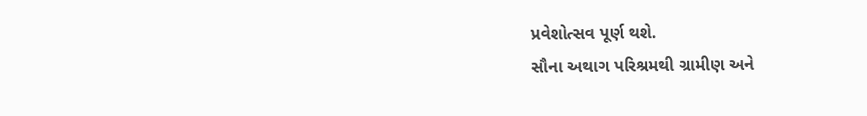પ્રવેશોત્સવ પૂર્ણ થશે.
સૌના અથાગ પરિશ્રમથી ગ્રામીણ અને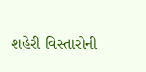શહેરી વિસ્તારોની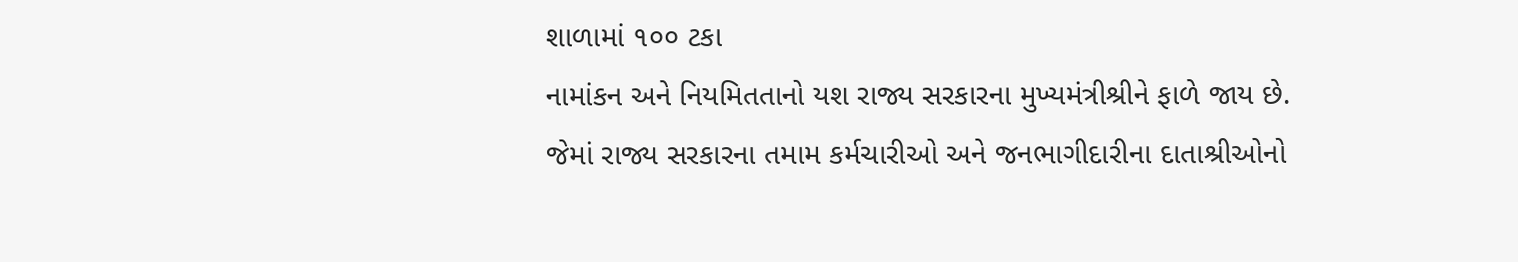શાળામાં ૧૦૦ ટકા
નામાંકન અને નિયમિતતાનો યશ રાજ્ય સરકારના મુખ્યમંત્રીશ્રીને ફાળે જાય છે.
જેમાં રાજ્ય સરકારના તમામ કર્મચારીઓ અને જનભાગીદારીના દાતાશ્રીઓનો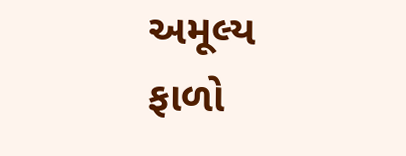અમૂલ્ય
ફાળો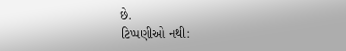છે.
ટિપ્પણીઓ નથી: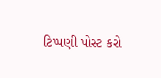ટિપ્પણી પોસ્ટ કરો